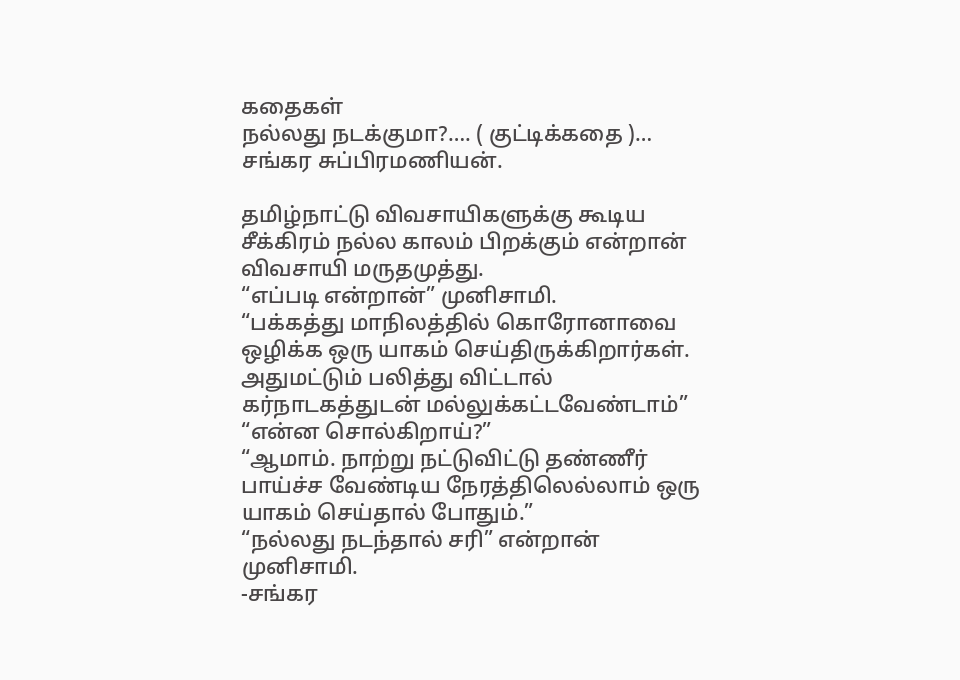கதைகள்
நல்லது நடக்குமா?…. ( குட்டிக்கதை )… சங்கர சுப்பிரமணியன்.

தமிழ்நாட்டு விவசாயிகளுக்கு கூடிய சீக்கிரம் நல்ல காலம் பிறக்கும் என்றான் விவசாயி மருதமுத்து.
“எப்படி என்றான்” முனிசாமி.
“பக்கத்து மாநிலத்தில் கொரோனாவை ஒழிக்க ஒரு யாகம் செய்திருக்கிறார்கள். அதுமட்டும் பலித்து விட்டால் கர்நாடகத்துடன் மல்லுக்கட்டவேண்டாம்”
“என்ன சொல்கிறாய்?”
“ஆமாம். நாற்று நட்டுவிட்டு தண்ணீர் பாய்ச்ச வேண்டிய நேரத்திலெல்லாம் ஒரு யாகம் செய்தால் போதும்.”
“நல்லது நடந்தால் சரி” என்றான் முனிசாமி.
-சங்கர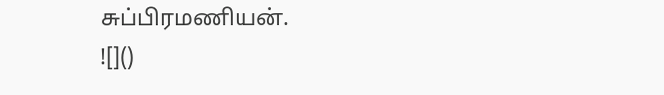சுப்பிரமணியன்.
![]()